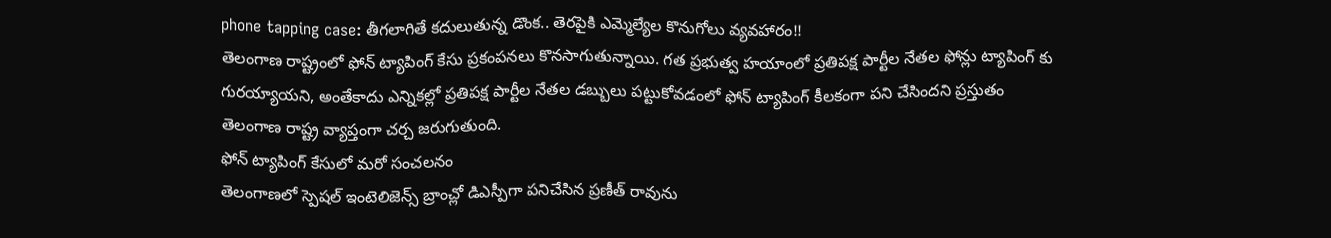phone tapping case: తీగలాగితే కదులుతున్న డొంక.. తెరపైకి ఎమ్మెల్యేల కొనుగోలు వ్యవహారం!!
తెలంగాణ రాష్ట్రంలో ఫోన్ ట్యాపింగ్ కేసు ప్రకంపనలు కొనసాగుతున్నాయి. గత ప్రభుత్వ హయాంలో ప్రతిపక్ష పార్టీల నేతల ఫోన్లు ట్యాపింగ్ కు గురయ్యాయని, అంతేకాదు ఎన్నికల్లో ప్రతిపక్ష పార్టీల నేతల డబ్బులు పట్టుకోవడంలో ఫోన్ ట్యాపింగ్ కీలకంగా పని చేసిందని ప్రస్తుతం తెలంగాణ రాష్ట్ర వ్యాప్తంగా చర్చ జరుగుతుంది.
ఫోన్ ట్యాపింగ్ కేసులో మరో సంచలనం
తెలంగాణలో స్పెషల్ ఇంటెలిజెన్స్ బ్రాంచ్లో డిఎస్పీగా పనిచేసిన ప్రణీత్ రావును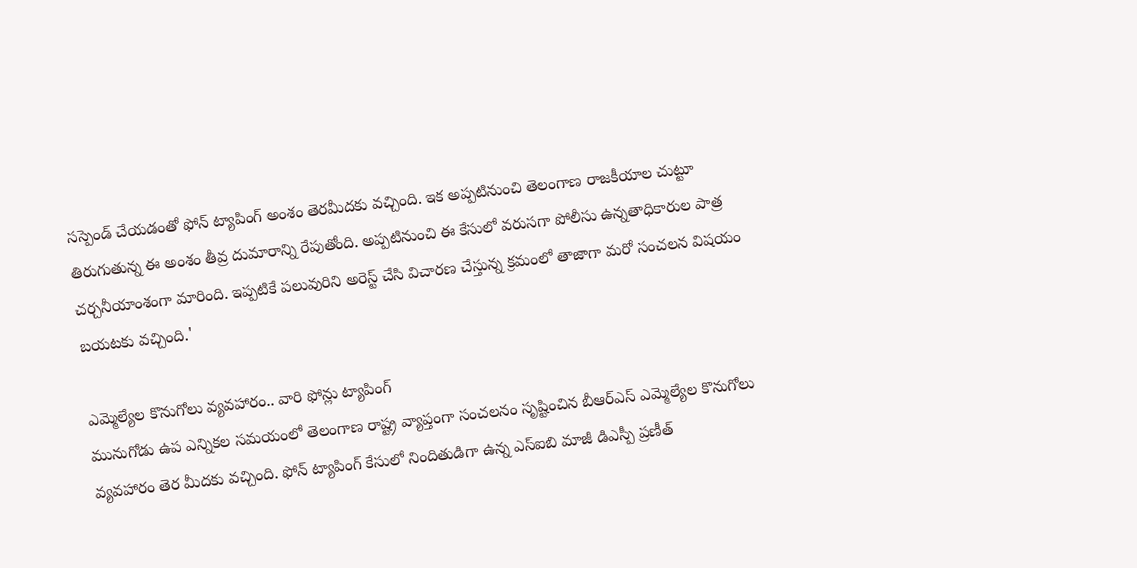సస్పెండ్ చేయడంతో ఫోన్ ట్యాపింగ్ అంశం తెరమీదకు వచ్చింది. ఇక అప్పటినుంచి తెలంగాణ రాజకీయాల చుట్టూ తిరుగుతున్న ఈ అంశం తీవ్ర దుమారాన్ని రేపుతోంది. అప్పటినుంచి ఈ కేసులో వరుసగా పోలీసు ఉన్నతాధికారుల పాత్ర చర్చనీయాంశంగా మారింది. ఇప్పటికే పలువురిని అరెస్ట్ చేసి విచారణ చేస్తున్న క్రమంలో తాజాగా మరో సంచలన విషయం బయటకు వచ్చింది.'

ఎమ్మెల్యేల కొనుగోలు వ్యవహారం.. వారి ఫోన్లు ట్యాపింగ్
మునుగోడు ఉప ఎన్నికల సమయంలో తెలంగాణ రాష్ట్ర వ్యాప్తంగా సంచలనం సృష్టించిన బీఆర్ఎస్ ఎమ్మెల్యేల కొనుగోలు వ్యవహారం తెర మీదకు వచ్చింది. ఫోన్ ట్యాపింగ్ కేసులో నిందితుడిగా ఉన్న ఎస్ఐబి మాజీ డిఎస్పీ ప్రణీత్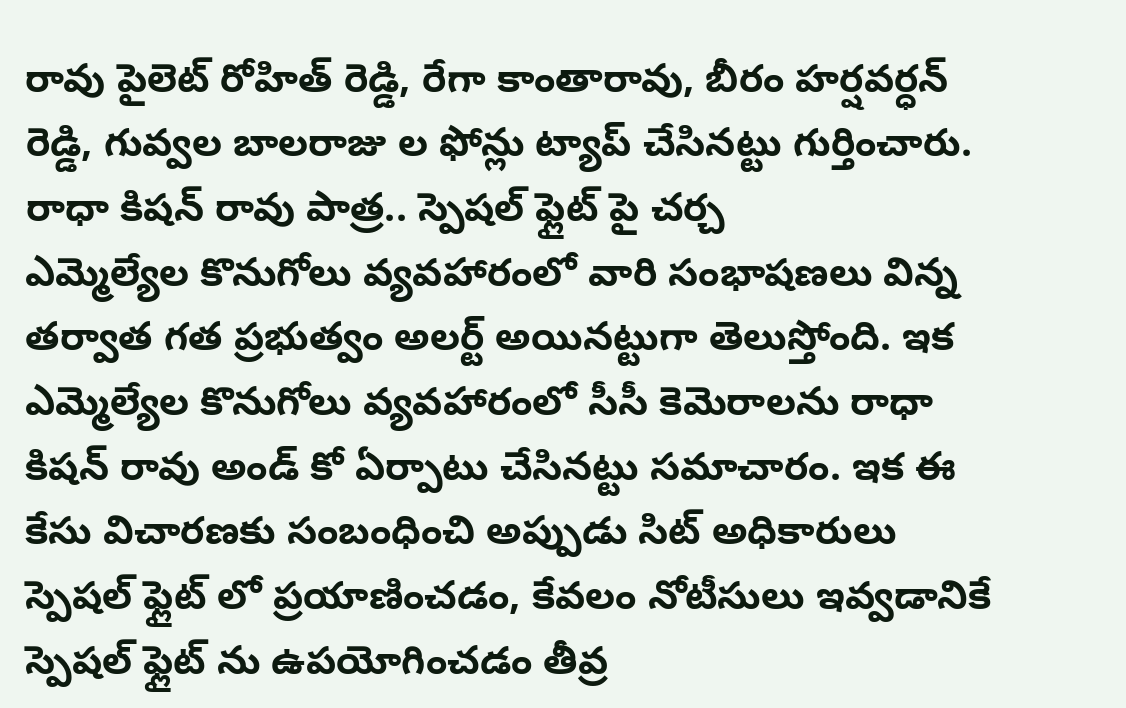రావు పైలెట్ రోహిత్ రెడ్డి, రేగా కాంతారావు, బీరం హర్షవర్ధన్ రెడ్డి, గువ్వల బాలరాజు ల ఫోన్లు ట్యాప్ చేసినట్టు గుర్తించారు.
రాధా కిషన్ రావు పాత్ర.. స్పెషల్ ఫ్లైట్ పై చర్చ
ఎమ్మెల్యేల కొనుగోలు వ్యవహారంలో వారి సంభాషణలు విన్న తర్వాత గత ప్రభుత్వం అలర్ట్ అయినట్టుగా తెలుస్తోంది. ఇక ఎమ్మెల్యేల కొనుగోలు వ్యవహారంలో సీసీ కెమెరాలను రాధా కిషన్ రావు అండ్ కో ఏర్పాటు చేసినట్టు సమాచారం. ఇక ఈ కేసు విచారణకు సంబంధించి అప్పుడు సిట్ అధికారులు స్పెషల్ ఫ్లైట్ లో ప్రయాణించడం, కేవలం నోటీసులు ఇవ్వడానికే స్పెషల్ ఫ్లైట్ ను ఉపయోగించడం తీవ్ర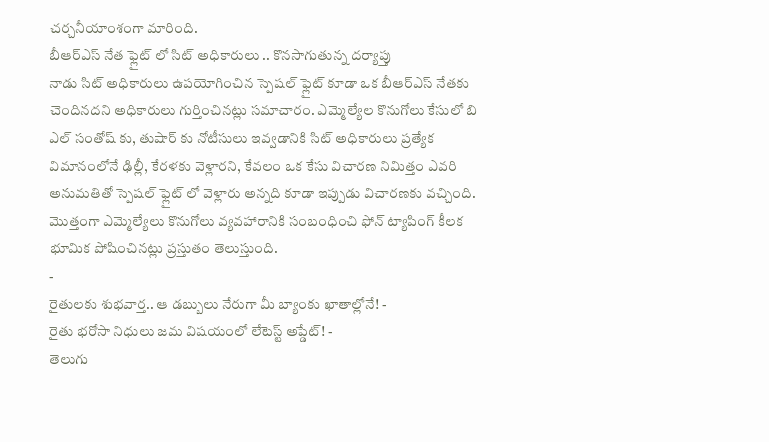చర్చనీయాంశంగా మారింది.
బీఆర్ఎస్ నేత ఫ్లైట్ లో సిట్ అధికారులు .. కొనసాగుతున్న దర్యాప్తు
నాడు సిట్ అధికారులు ఉపయోగించిన స్పెషల్ ఫ్లైట్ కూడా ఒక బీఆర్ఎస్ నేతకు చెందినదని అధికారులు గుర్తించినట్లు సమాచారం. ఎమ్మెల్యేల కొనుగోలు కేసులో బి ఎల్ సంతోష్ కు, తుషార్ కు నోటీసులు ఇవ్వడానికి సిట్ అధికారులు ప్రత్యేక విమానంలోనే ఢిల్లీ, కేరళకు వెళ్లారని, కేవలం ఒక కేసు విచారణ నిమిత్తం ఎవరి అనుమతితో స్పెషల్ ఫ్లైట్ లో వెళ్లారు అన్నది కూడా ఇప్పుడు విచారణకు వచ్చింది. మొత్తంగా ఎమ్మెల్యేలు కొనుగోలు వ్యవహారానికి సంబంధించి ఫోన్ ట్యాపింగ్ కీలక భూమిక పోషించినట్లు ప్రస్తుతం తెలుస్తుంది.
-
రైతులకు శుభవార్త.. ఆ డబ్బులు నేరుగా మీ బ్యాంకు ఖాతాల్లోనే! -
రైతు భరోసా నిధులు జమ విషయంలో లేటెస్ట్ అప్డేట్! -
తెలుగు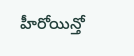హీరోయిన్తో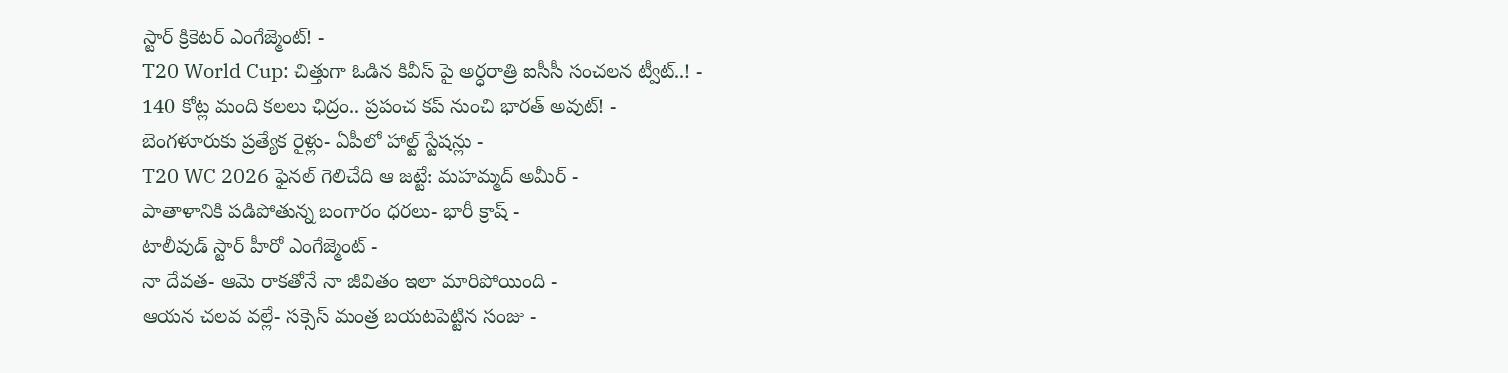స్టార్ క్రికెటర్ ఎంగేజ్మెంట్! -
T20 World Cup: చిత్తుగా ఓడిన కివీస్ పై అర్ధరాత్రి ఐసీసీ సంచలన ట్వీట్..! -
140 కోట్ల మంది కలలు ఛిద్రం.. ప్రపంచ కప్ నుంచి భారత్ అవుట్! -
బెంగళూరుకు ప్రత్యేక రైళ్లు- ఏపీలో హాల్ట్ స్టేషన్లు -
T20 WC 2026 ఫైనల్ గెలిచేది ఆ జట్టే: మహమ్మద్ అమీర్ -
పాతాళానికి పడిపోతున్న బంగారం ధరలు- భారీ క్రాష్ -
టాలీవుడ్ స్టార్ హీరో ఎంగేజ్మెంట్ -
నా దేవత- ఆమె రాకతోనే నా జీవితం ఇలా మారిపోయింది -
ఆయన చలవ వల్లే- సక్సెస్ మంత్ర బయటపెట్టిన సంజు -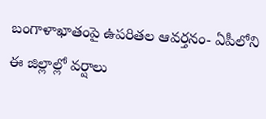బంగాళాఖాతంపై ఉపరితల ఆవర్తనం- ఏపీలోని ఈ జిల్లాల్లో వర్షాలు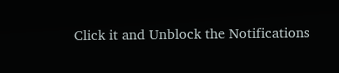Click it and Unblock the Notifications